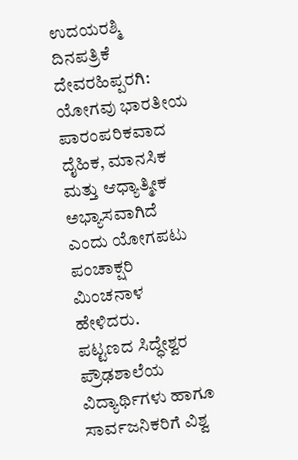ಉದಯರಶ್ಮಿ ದಿನಪತ್ರಿಕೆ
ದೇವರಹಿಪ್ಪರಗಿ: ಯೋಗವು ಭಾರತೀಯ ಪಾರಂಪರಿಕವಾದ ದೈಹಿಕ, ಮಾನಸಿಕ ಮತ್ತು ಆಧ್ಯಾತ್ಮೀಕ ಅಭ್ಯಾಸವಾಗಿದೆ ಎಂದು ಯೋಗಪಟು ಪಂಚಾಕ್ಷರಿ ಮಿಂಚನಾಳ ಹೇಳಿದರು.
ಪಟ್ಟಣದ ಸಿದ್ಧೇಶ್ವರ ಪ್ರೌಢಶಾಲೆಯ ವಿದ್ಯಾರ್ಥಿಗಳು ಹಾಗೂ ಸಾರ್ವಜನಿಕರಿಗೆ ವಿಶ್ವ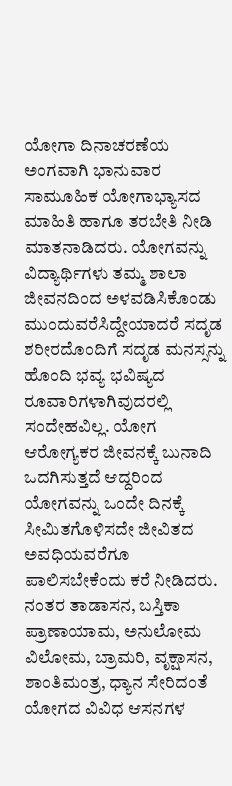ಯೋಗಾ ದಿನಾಚರಣೆಯ ಅಂಗವಾಗಿ ಭಾನುವಾರ ಸಾಮೂಹಿಕ ಯೋಗಾಭ್ಯಾಸದ ಮಾಹಿತಿ ಹಾಗೂ ತರಬೇತಿ ನೀಡಿ ಮಾತನಾಡಿದರು. ಯೋಗವನ್ನು ವಿದ್ಯಾರ್ಥಿಗಳು ತಮ್ಮ ಶಾಲಾ ಜೀವನದಿಂದ ಅಳವಡಿಸಿಕೊಂಡು ಮುಂದುವರೆಸಿದ್ದೇಯಾದರೆ ಸದೃಡ ಶರೀರದೊಂದಿಗೆ ಸದೃಡ ಮನಸ್ಸನ್ನು ಹೊಂದಿ ಭವ್ಯ ಭವಿಷ್ಯದ ರೂವಾರಿಗಳಾಗಿವುದರಲ್ಲಿ ಸಂದೇಹವಿಲ್ಲ. ಯೋಗ ಆರೋಗ್ಯಕರ ಜೀವನಕ್ಕೆ ಬುನಾದಿ ಒದಗಿಸುತ್ತದೆ ಆದ್ದರಿಂದ ಯೋಗವನ್ನು ಒಂದೇ ದಿನಕ್ಕೆ ಸೀಮಿತಗೊಳಿಸದೇ ಜೀವಿತದ ಅವಧಿಯವರೆಗೂ ಪಾಲಿಸಬೇಕೆಂದು ಕರೆ ನೀಡಿದರು.
ನಂತರ ತಾಡಾಸನ, ಬಸ್ತಿಕಾ ಪ್ರಾಣಾಯಾಮ, ಅನುಲೋಮ ವಿಲೋಮ, ಬ್ರಾಮರಿ, ವೃಕ್ಷಾಸನ, ಶಾಂತಿಮಂತ್ರ, ಧ್ಯಾನ ಸೇರಿದಂತೆ ಯೋಗದ ವಿವಿಧ ಆಸನಗಳ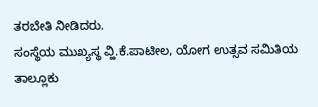ತರಬೇತಿ ನೀಡಿದರು.
ಸಂಸ್ಥೆಯ ಮುಖ್ಯಸ್ಥ ವ್ಹಿ.ಕೆ.ಪಾಟೀಲ, ಯೋಗ ಉತ್ಸವ ಸಮಿತಿಯ ತಾಲ್ಲೂಕು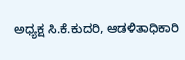ಅಧ್ಯಕ್ಷ ಸಿ.ಕೆ.ಕುದರಿ, ಆಡಳಿತಾಧಿಕಾರಿ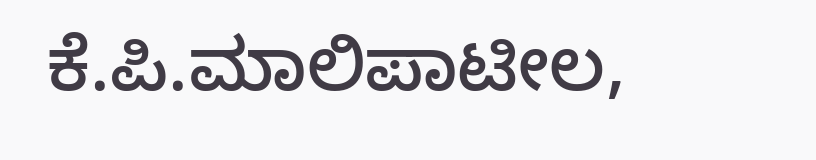ಕೆ.ಪಿ.ಮಾಲಿಪಾಟೀಲ,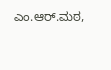ಎಂ.ಆರ್.ಮಠ,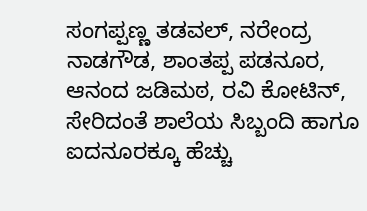ಸಂಗಪ್ಪಣ್ಣ ತಡವಲ್, ನರೇಂದ್ರ ನಾಡಗೌಡ, ಶಾಂತಪ್ಪ ಪಡನೂರ, ಆನಂದ ಜಡಿಮಠ, ರವಿ ಕೋಟಿನ್, ಸೇರಿದಂತೆ ಶಾಲೆಯ ಸಿಬ್ಬಂದಿ ಹಾಗೂ ಐದನೂರಕ್ಕೂ ಹೆಚ್ಚು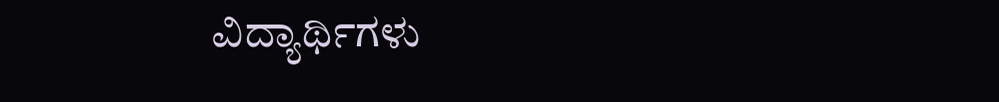ವಿದ್ಯಾರ್ಥಿಗಳು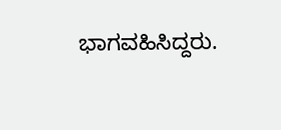ಭಾಗವಹಿಸಿದ್ದರು.